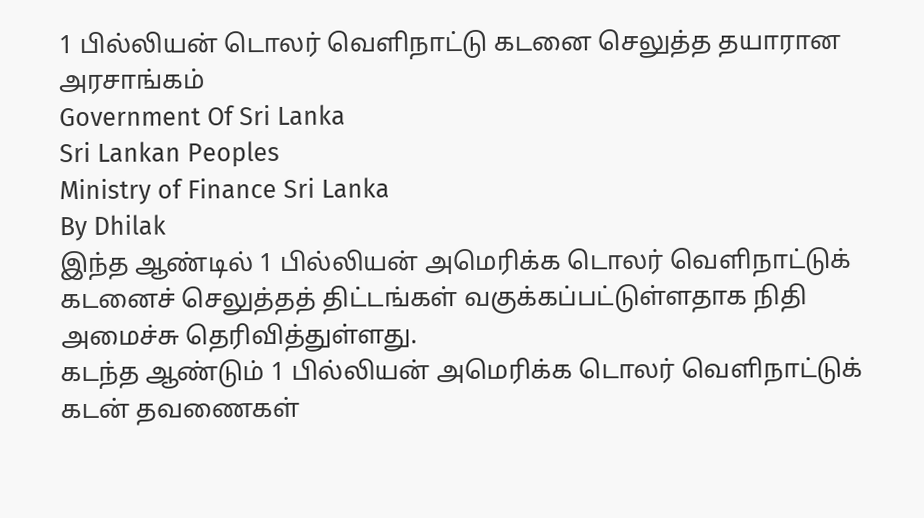1 பில்லியன் டொலர் வெளிநாட்டு கடனை செலுத்த தயாரான அரசாங்கம்
Government Of Sri Lanka
Sri Lankan Peoples
Ministry of Finance Sri Lanka
By Dhilak
இந்த ஆண்டில் 1 பில்லியன் அமெரிக்க டொலர் வெளிநாட்டுக் கடனைச் செலுத்தத் திட்டங்கள் வகுக்கப்பட்டுள்ளதாக நிதி அமைச்சு தெரிவித்துள்ளது.
கடந்த ஆண்டும் 1 பில்லியன் அமெரிக்க டொலர் வெளிநாட்டுக் கடன் தவணைகள்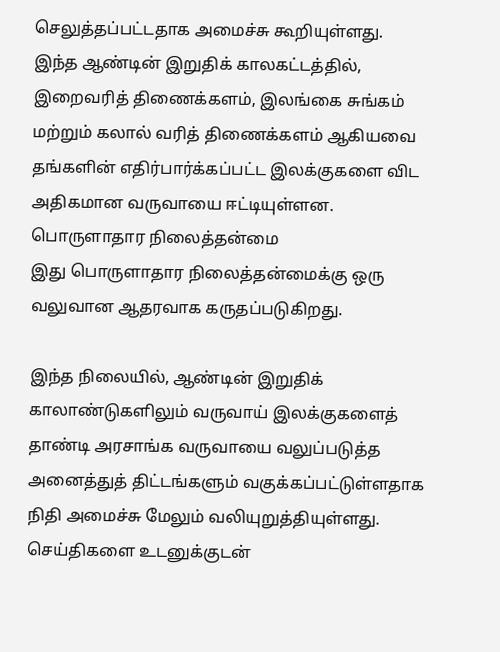செலுத்தப்பட்டதாக அமைச்சு கூறியுள்ளது.
இந்த ஆண்டின் இறுதிக் காலகட்டத்தில், இறைவரித் திணைக்களம், இலங்கை சுங்கம் மற்றும் கலால் வரித் திணைக்களம் ஆகியவை தங்களின் எதிர்பார்க்கப்பட்ட இலக்குகளை விட அதிகமான வருவாயை ஈட்டியுள்ளன.
பொருளாதார நிலைத்தன்மை
இது பொருளாதார நிலைத்தன்மைக்கு ஒரு வலுவான ஆதரவாக கருதப்படுகிறது.

இந்த நிலையில், ஆண்டின் இறுதிக் காலாண்டுகளிலும் வருவாய் இலக்குகளைத் தாண்டி அரசாங்க வருவாயை வலுப்படுத்த அனைத்துத் திட்டங்களும் வகுக்கப்பட்டுள்ளதாக நிதி அமைச்சு மேலும் வலியுறுத்தியுள்ளது.
செய்திகளை உடனுக்குடன்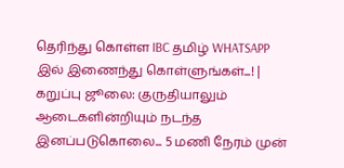தெரிந்து கொள்ள IBC தமிழ் WHATSAPP இல் இணைந்து கொள்ளுங்கள்...! |
கறுப்பு ஜூலை: குருதியாலும் ஆடைகளின்றியும் நடந்த இனப்படுகொலை... 5 மணி நேரம் முன்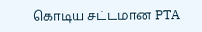கொடிய சட்டமான PTA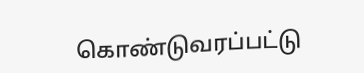கொண்டுவரப்பட்டு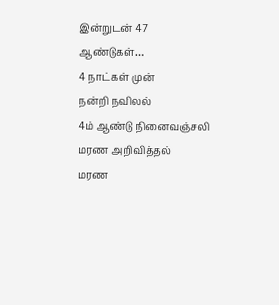இன்றுடன் 47 ஆண்டுகள்…
4 நாட்கள் முன்
நன்றி நவிலல்
4ம் ஆண்டு நினைவஞ்சலி
மரண அறிவித்தல்
மரண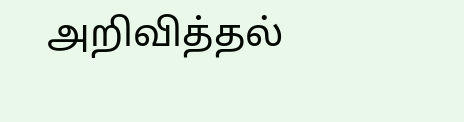அறிவித்தல்